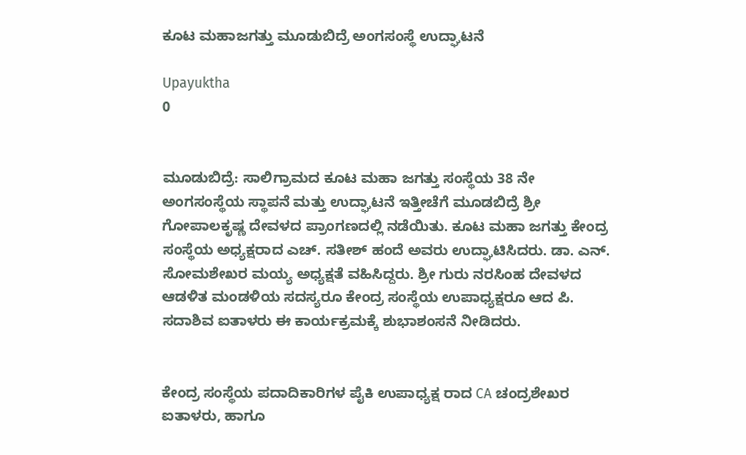ಕೂಟ ಮಹಾಜಗತ್ತು ಮೂಡುಬಿದ್ರೆ ಅಂಗಸಂಸ್ಥೆ ಉದ್ಘಾಟನೆ

Upayuktha
0


ಮೂಡುಬಿದ್ರೆ: ಸಾಲಿಗ್ರಾಮದ ಕೂಟ ಮಹಾ ಜಗತ್ತು ಸಂಸ್ಥೆಯ 38 ನೇ ಅಂಗಸಂಸ್ಥೆಯ ಸ್ಥಾಪನೆ ಮತ್ತು ಉದ್ಘಾಟನೆ ಇತ್ತೀಚೆಗೆ ಮೂಡಬಿದ್ರೆ ಶ್ರೀ ಗೋಪಾಲಕೃಷ್ಣ ದೇವಳದ ಪ್ರಾಂಗಣದಲ್ಲಿ ನಡೆಯಿತು. ಕೂಟ ಮಹಾ ಜಗತ್ತು ಕೇಂದ್ರ ಸಂಸ್ಥೆಯ ಅಧ್ಯಕ್ಷರಾದ ಎಚ್‌. ಸತೀಶ್‌ ಹಂದೆ ಅವರು ಉದ್ಘಾಟಿಸಿದರು. ಡಾ. ಎನ್‌. ಸೋಮಶೇಖರ ಮಯ್ಯ ಅಧ್ಯಕ್ಷತೆ ವಹಿಸಿದ್ದರು. ಶ್ರೀ ಗುರು ನರಸಿಂಹ ದೇವಳದ ಆಡಳಿತ ಮಂಡಳಿಯ ಸದಸ್ಯರೂ ಕೇಂದ್ರ ಸಂಸ್ಥೆಯ ಉಪಾಧ್ಯಕ್ಷರೂ ಆದ ಪಿ. ಸದಾಶಿವ ಐತಾಳರು ಈ ಕಾರ್ಯಕ್ರಮಕ್ಕೆ ಶುಭಾಶಂಸನೆ ನೀಡಿದರು.


ಕೇಂದ್ರ ಸಂಸ್ಥೆಯ ಪದಾದಿಕಾರಿಗಳ ಪೈಕಿ ಉಪಾಧ್ಯಕ್ಷ ರಾದ CA ಚಂದ್ರಶೇಖರ ಐತಾಳರು, ಹಾಗೂ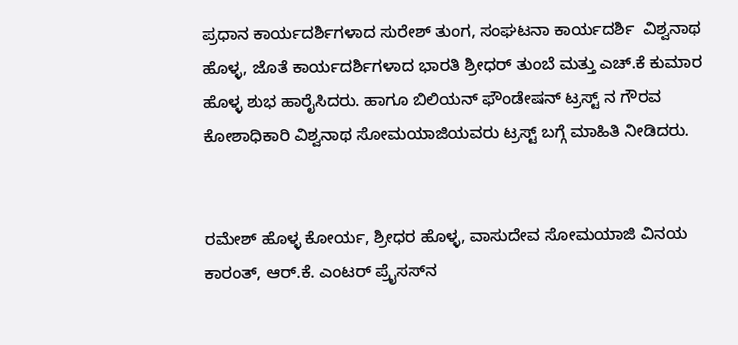ಪ್ರಧಾನ ಕಾರ್ಯದರ್ಶಿಗಳಾದ ಸುರೇಶ್ ತುಂಗ, ಸಂಘಟನಾ ಕಾರ್ಯದರ್ಶಿ  ವಿಶ್ವನಾಥ ಹೊಳ್ಳ, ಜೊತೆ ಕಾರ್ಯದರ್ಶಿಗಳಾದ ಭಾರತಿ ಶ್ರೀಧರ್ ತುಂಬೆ ಮತ್ತು ಎಚ್‌.ಕೆ ಕುಮಾರ ಹೊಳ್ಳ ಶುಭ ಹಾರೈಸಿದರು. ಹಾಗೂ ಬಿಲಿಯನ್ ಫೌಂಡೇಷನ್ ಟ್ರಸ್ಟ್ ನ ಗೌರವ ಕೋಶಾಧಿಕಾರಿ ವಿಶ್ವನಾಥ ಸೋಮಯಾಜಿಯವರು ಟ್ರಸ್ಟ್ ಬಗ್ಗೆ ಮಾಹಿತಿ ನೀಡಿದರು.


ರಮೇಶ್ ಹೊಳ್ಳ ಕೋರ್ಯ, ಶ್ರೀಧರ ಹೊಳ್ಳ, ವಾಸುದೇವ ಸೋಮಯಾಜಿ ವಿನಯ ಕಾರಂತ್, ಆರ್.ಕೆ. ಎಂಟರ್ ಪ್ರೈಸಸ್‌ನ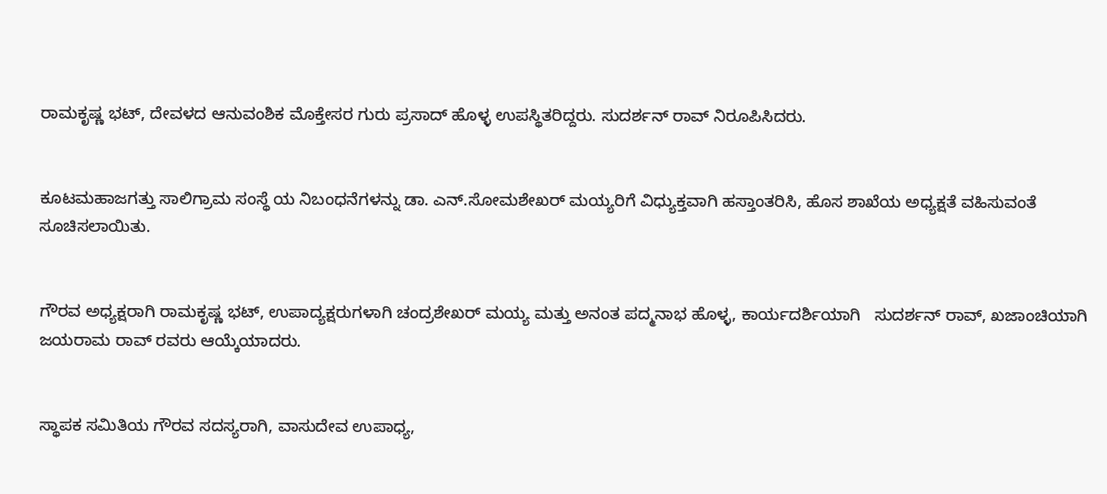ರಾಮಕೃಷ್ಣ ಭಟ್, ದೇವಳದ ಆನುವಂಶಿಕ ಮೊಕ್ತೇಸರ ಗುರು ಪ್ರಸಾದ್ ಹೊಳ್ಳ ಉಪಸ್ಥಿತರಿದ್ದರು. ಸುದರ್ಶನ್ ರಾವ್ ನಿರೂಪಿಸಿದರು.


ಕೂಟಮಹಾಜಗತ್ತು ಸಾಲಿಗ್ರಾಮ ಸಂಸ್ಥೆ ಯ ನಿಬಂಧನೆಗಳನ್ನು ಡಾ. ಎನ್.ಸೋಮಶೇಖರ್ ಮಯ್ಯರಿಗೆ ವಿಧ್ಯುಕ್ತವಾಗಿ ಹಸ್ತಾಂತರಿಸಿ, ಹೊಸ ಶಾಖೆಯ ಅಧ್ಯಕ್ಷತೆ ವಹಿಸುವಂತೆ ಸೂಚಿಸಲಾಯಿತು.


ಗೌರವ ಅಧ್ಯಕ್ಷರಾಗಿ ರಾಮಕೃಷ್ಣ ಭಟ್, ಉಪಾದ್ಯಕ್ಷರುಗಳಾಗಿ ಚಂದ್ರಶೇಖರ್ ಮಯ್ಯ ಮತ್ತು ಅನಂತ ಪದ್ಮನಾಭ ಹೊಳ್ಳ, ಕಾರ್ಯದರ್ಶಿಯಾಗಿ   ಸುದರ್ಶನ್ ರಾವ್, ಖಜಾಂಚಿಯಾಗಿ ಜಯರಾಮ ರಾವ್ ರವರು ಆಯ್ಕೆಯಾದರು.


ಸ್ಥಾಪಕ ಸಮಿತಿಯ ಗೌರವ ಸದಸ್ಯರಾಗಿ, ವಾಸುದೇವ ಉಪಾಧ್ಯ,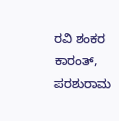ರವಿ ಶಂಕರ ಕಾರಂತ್, ಪರಶುರಾಮ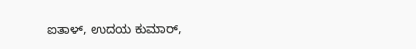ಐತಾಳ್, ಉದಯ ಕುಮಾರ್,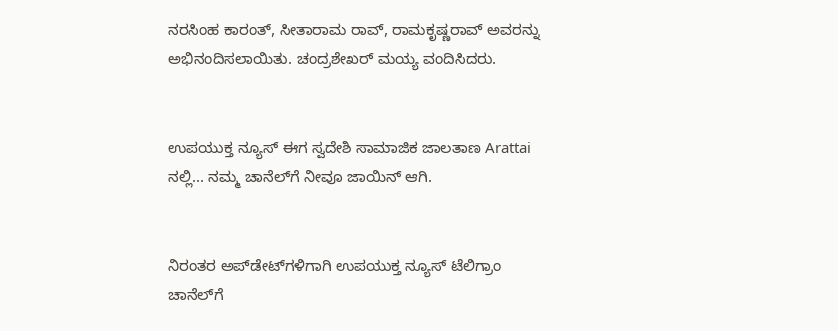ನರಸಿಂಹ ಕಾರಂತ್, ಸೀತಾರಾಮ ರಾವ್, ರಾಮಕೃಷ್ಣರಾವ್ ಅವರನ್ನು ಅಭಿನಂದಿಸಲಾಯಿತು. ಚಂದ್ರಶೇಖರ್ ಮಯ್ಯ ವಂದಿಸಿದರು.


ಉಪಯುಕ್ತ ನ್ಯೂಸ್ ಈಗ ಸ್ವದೇಶಿ ಸಾಮಾಜಿಕ ಜಾಲತಾಣ Arattai ನಲ್ಲಿ... ನಮ್ಮ ಚಾನೆಲ್‌ಗೆ ನೀವೂ ಜಾಯಿನ್ ಆಗಿ.


ನಿರಂತರ ಅಪ್‌ಡೇಟ್‌ಗಳಿಗಾಗಿ ಉಪಯುಕ್ತ ನ್ಯೂಸ್‌ ಟೆಲಿಗ್ರಾಂ ಚಾನೆಲ್‌ಗೆ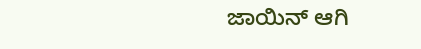ಜಾಯಿನ್‌ ಆಗಿ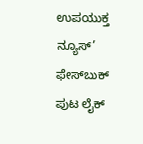ಉಪಯುಕ್ತ ನ್ಯೂಸ್‌’ ಫೇಸ್‌ಬುಕ್ ಪುಟ ಲೈಕ್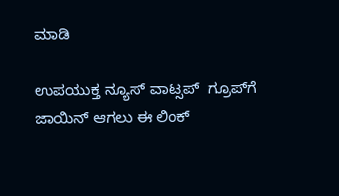ಮಾಡಿ

ಉಪಯುಕ್ತ ನ್ಯೂಸ್‌ ವಾಟ್ಸಪ್‌  ಗ್ರೂಪ್‌ಗೆ ಜಾಯಿನ್ ಆಗಲು ಈ ಲಿಂಕ್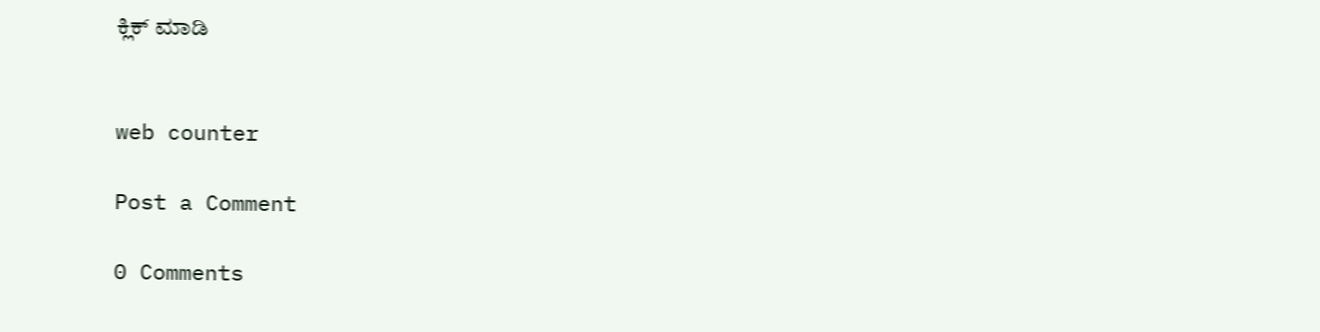ಕ್ಲಿಕ್ ಮಾಡಿ


web counter

Post a Comment

0 Comments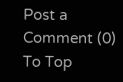Post a Comment (0)
To Top